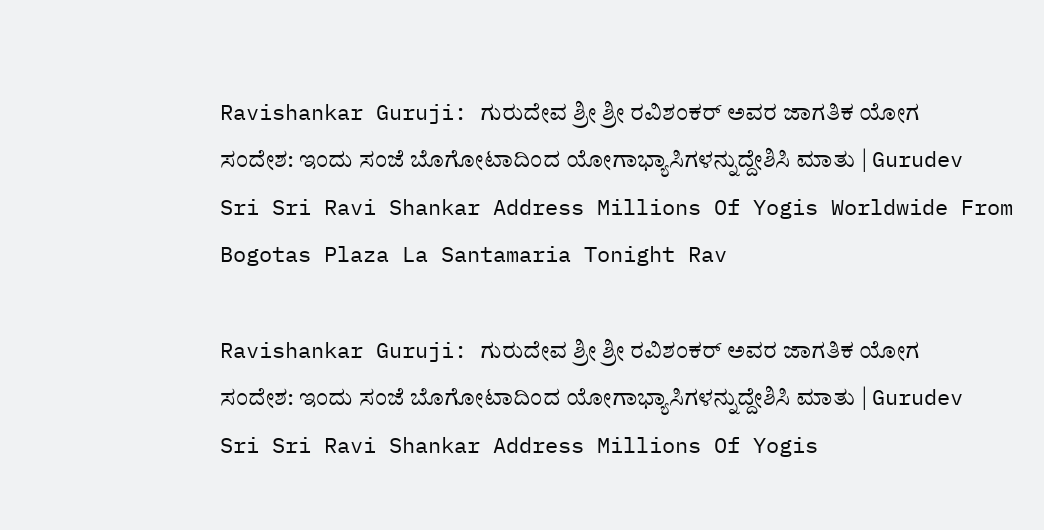Ravishankar Guruji: ಗುರುದೇವ ಶ್ರೀ ಶ್ರೀ ರವಿಶಂಕರ್ ಅವರ ಜಾಗತಿಕ ಯೋಗ ಸಂದೇಶ: ಇಂದು ಸಂಜೆ ಬೊಗೋಟಾದಿಂದ ಯೋಗಾಭ್ಯಾಸಿಗಳನ್ನುದ್ದೇಶಿಸಿ ಮಾತು | Gurudev Sri Sri Ravi Shankar Address Millions Of Yogis Worldwide From Bogotas Plaza La Santamaria Tonight Rav

Ravishankar Guruji: ಗುರುದೇವ ಶ್ರೀ ಶ್ರೀ ರವಿಶಂಕರ್ ಅವರ ಜಾಗತಿಕ ಯೋಗ ಸಂದೇಶ: ಇಂದು ಸಂಜೆ ಬೊಗೋಟಾದಿಂದ ಯೋಗಾಭ್ಯಾಸಿಗಳನ್ನುದ್ದೇಶಿಸಿ ಮಾತು | Gurudev Sri Sri Ravi Shankar Address Millions Of Yogis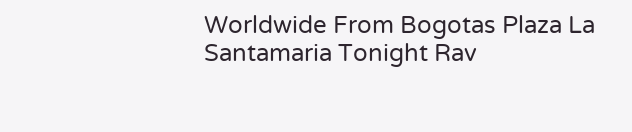Worldwide From Bogotas Plaza La Santamaria Tonight Rav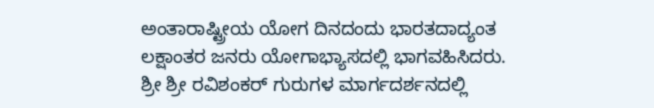ಅಂತಾರಾಷ್ಟ್ರೀಯ ಯೋಗ ದಿನದಂದು ಭಾರತದಾದ್ಯಂತ ಲಕ್ಷಾಂತರ ಜನರು ಯೋಗಾಭ್ಯಾಸದಲ್ಲಿ ಭಾಗವಹಿಸಿದರು. ಶ್ರೀ ಶ್ರೀ ರವಿಶಂಕರ್ ಗುರುಗಳ ಮಾರ್ಗದರ್ಶನದಲ್ಲಿ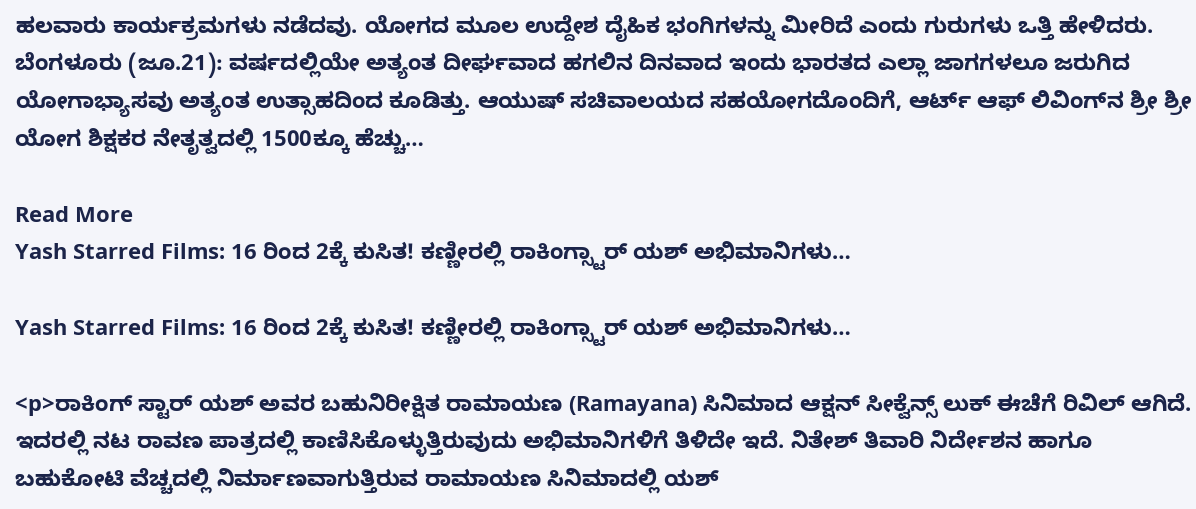ಹಲವಾರು ಕಾರ್ಯಕ್ರಮಗಳು ನಡೆದವು. ಯೋಗದ ಮೂಲ ಉದ್ದೇಶ ದೈಹಿಕ ಭಂಗಿಗಳನ್ನು ಮೀರಿದೆ ಎಂದು ಗುರುಗಳು ಒತ್ತಿ ಹೇಳಿದರು. ಬೆಂಗಳೂರು (ಜೂ.21): ವರ್ಷದಲ್ಲಿಯೇ ಅತ್ಯಂತ ದೀರ್ಘವಾದ ಹಗಲಿನ ದಿನವಾದ ಇಂದು ಭಾರತದ ಎಲ್ಲಾ ಜಾಗಗಳಲೂ ಜರುಗಿದ ಯೋಗಾಭ್ಯಾಸವು ಅತ್ಯಂತ ಉತ್ಸಾಹದಿಂದ ಕೂಡಿತ್ತು. ಆಯುಷ್ ಸಚಿವಾಲಯದ ಸಹಯೋಗದೊಂದಿಗೆ, ಆರ್ಟ್ ಆಫ್ ಲಿವಿಂಗ್‌ನ ಶ್ರೀ ಶ್ರೀ ಯೋಗ ಶಿಕ್ಷಕರ ನೇತೃತ್ವದಲ್ಲಿ 1500ಕ್ಕೂ ಹೆಚ್ಚು…

Read More
Yash Starred Films: 16 ರಿಂದ 2ಕ್ಕೆ ಕುಸಿತ! ಕಣ್ಣೀರಲ್ಲಿ ರಾಕಿಂಗ್ಸ್ಟಾರ್ ಯಶ್ ಅಭಿಮಾನಿಗಳು…

Yash Starred Films: 16 ರಿಂದ 2ಕ್ಕೆ ಕುಸಿತ! ಕಣ್ಣೀರಲ್ಲಿ ರಾಕಿಂಗ್ಸ್ಟಾರ್ ಯಶ್ ಅಭಿಮಾನಿಗಳು…

<p>ರಾಕಿಂಗ್ ಸ್ಟಾರ್ ಯಶ್ ಅವರ ಬಹುನಿರೀಕ್ಷಿತ ರಾಮಾಯಣ (Ramayana) ಸಿನಿಮಾದ ಆಕ್ಷನ್ ಸೀಕ್ವೆನ್ಸ್ ಲುಕ್ ಈಚೆಗೆ ರಿವಿಲ್ ಆಗಿದೆ. ಇದರಲ್ಲಿ ನಟ ರಾವಣ ಪಾತ್ರದಲ್ಲಿ ಕಾಣಿಸಿಕೊಳ್ಳುತ್ತಿರುವುದು ಅಭಿಮಾನಿಗಳಿಗೆ ತಿಳಿದೇ ಇದೆ. ನಿತೇಶ್ ತಿವಾರಿ ನಿರ್ದೇಶನ ಹಾಗೂ ಬಹುಕೋಟಿ ವೆಚ್ಚದಲ್ಲಿ ನಿರ್ಮಾಣವಾಗುತ್ತಿರುವ ರಾಮಾಯಣ ಸಿನಿಮಾದಲ್ಲಿ ಯಶ್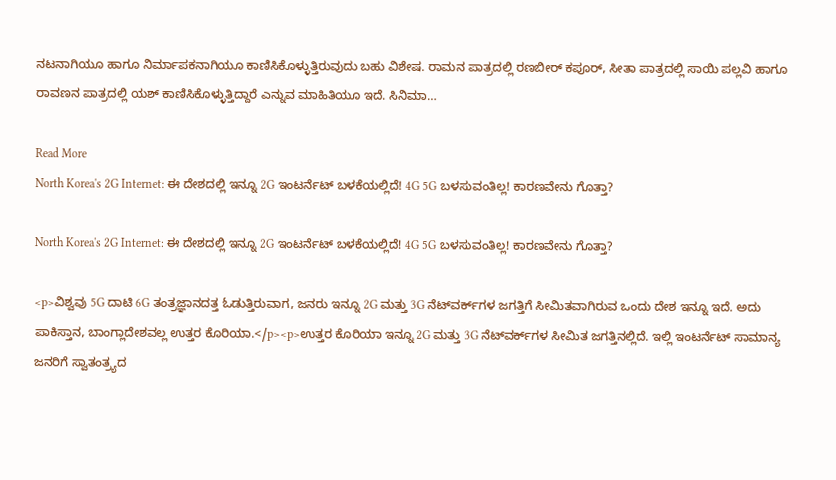ನಟನಾಗಿಯೂ ಹಾಗೂ ನಿರ್ಮಾಪಕನಾಗಿಯೂ ಕಾಣಿಸಿಕೊಳ್ಳುತ್ತಿರುವುದು ಬಹು ವಿಶೇಷ. ರಾಮನ ಪಾತ್ರದಲ್ಲಿ ರಣಬೀರ್ ಕಪೂರ್, ಸೀತಾ ಪಾತ್ರದಲ್ಲಿ ಸಾಯಿ ಪಲ್ಲವಿ ಹಾಗೂ ರಾವಣನ ಪಾತ್ರದಲ್ಲಿ ಯಶ್ ಕಾಣಿಸಿಕೊಳ್ಳುತ್ತಿದ್ದಾರೆ ಎನ್ನುವ ಮಾಹಿತಿಯೂ ಇದೆ. ಸಿನಿಮಾ…

Read More
North Korea's 2G Internet: ಈ ದೇಶದಲ್ಲಿ ಇನ್ನೂ 2G ಇಂಟರ್ನೆಟ್ ಬಳಕೆಯಲ್ಲಿದೆ! 4G 5G ಬಳಸುವಂತಿಲ್ಲ! ಕಾರಣವೇನು ಗೊತ್ತಾ?

North Korea's 2G Internet: ಈ ದೇಶದಲ್ಲಿ ಇನ್ನೂ 2G ಇಂಟರ್ನೆಟ್ ಬಳಕೆಯಲ್ಲಿದೆ! 4G 5G ಬಳಸುವಂತಿಲ್ಲ! ಕಾರಣವೇನು ಗೊತ್ತಾ?

<p>ವಿಶ್ವವು 5G ದಾಟಿ 6G ತಂತ್ರಜ್ಞಾನದತ್ತ ಓಡುತ್ತಿರುವಾಗ, ಜನರು ಇನ್ನೂ 2G ಮತ್ತು 3G ನೆಟ್‌ವರ್ಕ್‌ಗಳ ಜಗತ್ತಿಗೆ ಸೀಮಿತವಾಗಿರುವ ಒಂದು ದೇಶ ಇನ್ನೂ ಇದೆ. ಅದು ಪಾಕಿಸ್ತಾನ, ಬಾಂಗ್ಲಾದೇಶವಲ್ಲ ಉತ್ತರ ಕೊರಿಯಾ.</p><p>ಉತ್ತರ ಕೊರಿಯಾ ಇನ್ನೂ 2G ಮತ್ತು 3G ನೆಟ್‌ವರ್ಕ್‌ಗಳ ಸೀಮಿತ ಜಗತ್ತಿನಲ್ಲಿದೆ. ಇಲ್ಲಿ ಇಂಟರ್ನೆಟ್ ಸಾಮಾನ್ಯ ಜನರಿಗೆ ಸ್ವಾತಂತ್ರ್ಯದ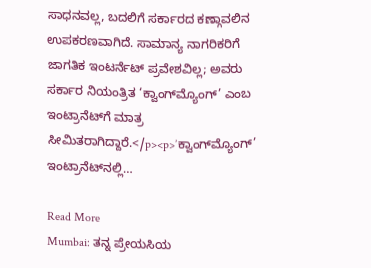ಸಾಧನವಲ್ಲ, ಬದಲಿಗೆ ಸರ್ಕಾರದ ಕಣ್ಗಾವಲಿನ ಉಪಕರಣವಾಗಿದೆ. ಸಾಮಾನ್ಯ ನಾಗರಿಕರಿಗೆ ಜಾಗತಿಕ ಇಂಟರ್ನೆಟ್ ಪ್ರವೇಶವಿಲ್ಲ; ಅವರು ಸರ್ಕಾರ ನಿಯಂತ್ರಿತ ‘ಕ್ವಾಂಗ್‌ಮ್ಯೊಂಗ್’ ಎಂಬ ಇಂಟ್ರಾನೆಟ್‌ಗೆ ಮಾತ್ರ ಸೀಮಿತರಾಗಿದ್ದಾರೆ.</p><p>’ಕ್ವಾಂಗ್‌ಮ್ಯೊಂಗ್’ ಇಂಟ್ರಾನೆಟ್‌ನಲ್ಲಿ…

Read More
Mumbai: ತನ್ನ ಪ್ರೇಯಸಿಯ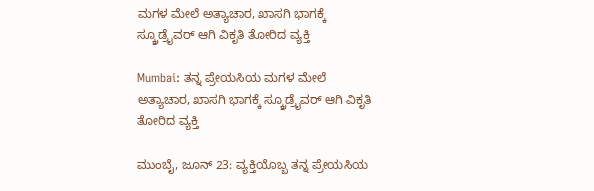ಮಗಳ ಮೇಲೆ ಅತ್ಯಾಚಾರ, ಖಾಸಗಿ ಭಾಗಕ್ಕೆ ಸ್ಕ್ರೂಡ್ರೈವರ್ ಆಗಿ ವಿಕೃತಿ ತೋರಿದ ವ್ಯಕ್ತಿ

Mumbai: ತನ್ನ ಪ್ರೇಯಸಿಯ ಮಗಳ ಮೇಲೆ ಅತ್ಯಾಚಾರ, ಖಾಸಗಿ ಭಾಗಕ್ಕೆ ಸ್ಕ್ರೂಡ್ರೈವರ್ ಆಗಿ ವಿಕೃತಿ ತೋರಿದ ವ್ಯಕ್ತಿ

ಮುಂಬೈ, ಜೂನ್ 23: ವ್ಯಕ್ತಿಯೊಬ್ಬ ತನ್ನ ಪ್ರೇಯಸಿಯ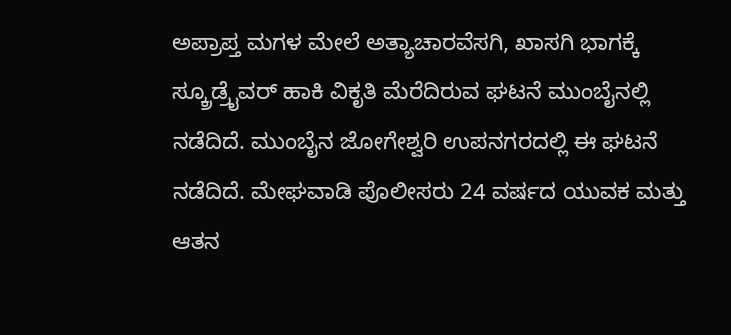ಅಪ್ರಾಪ್ತ ಮಗಳ ಮೇಲೆ ಅತ್ಯಾಚಾರವೆಸಗಿ, ಖಾಸಗಿ ಭಾಗಕ್ಕೆ ಸ್ಕ್ರೂಡ್ರೈವರ್ ಹಾಕಿ ವಿಕೃತಿ ಮೆರೆದಿರುವ ಘಟನೆ ಮುಂಬೈನಲ್ಲಿ ನಡೆದಿದೆ. ಮುಂಬೈನ ಜೋಗೇಶ್ವರಿ ಉಪನಗರದಲ್ಲಿ ಈ ಘಟನೆ ನಡೆದಿದೆ. ಮೇಘವಾಡಿ ಪೊಲೀಸರು 24 ವರ್ಷದ ಯುವಕ ಮತ್ತು ಆತನ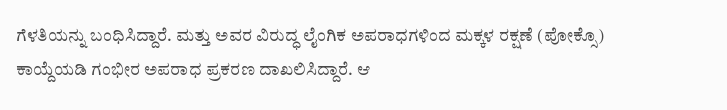ಗೆಳತಿಯನ್ನು ಬಂಧಿಸಿದ್ದಾರೆ. ಮತ್ತು ಅವರ ವಿರುದ್ಧ ಲೈಂಗಿಕ ಅಪರಾಧಗಳಿಂದ ಮಕ್ಕಳ ರಕ್ಷಣೆ (ಪೋಕ್ಸೊ) ಕಾಯ್ದೆಯಡಿ ಗಂಭೀರ ಅಪರಾಧ ಪ್ರಕರಣ ದಾಖಲಿಸಿದ್ದಾರೆ. ಆ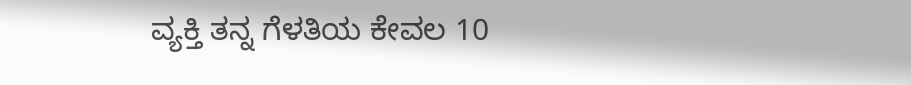ವ್ಯಕ್ತಿ ತನ್ನ ಗೆಳತಿಯ ಕೇವಲ 10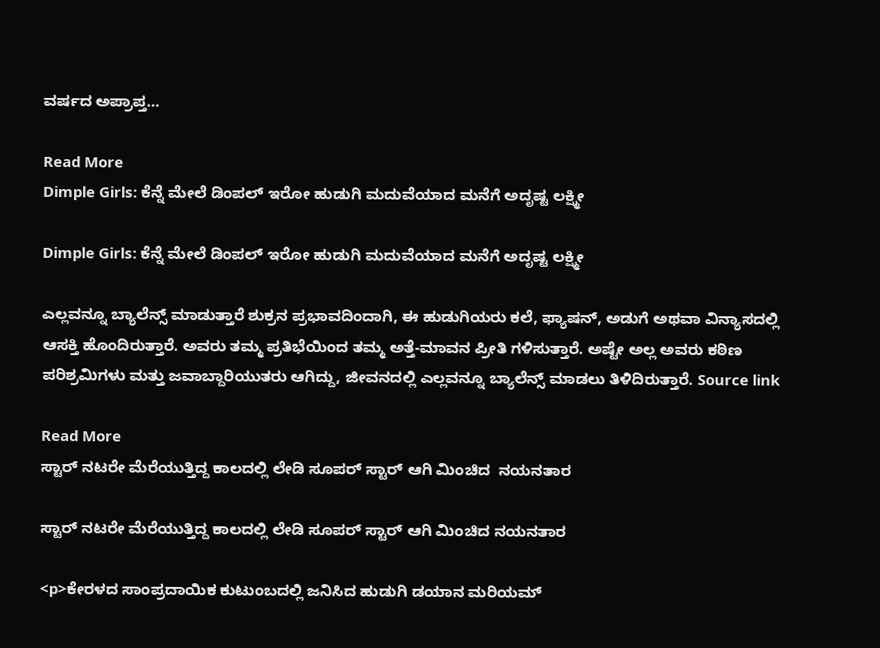ವರ್ಷದ ಅಪ್ರಾಪ್ತ…

Read More
Dimple Girls: ಕೆನ್ನೆ ಮೇಲೆ ಡಿಂಪಲ್ ಇರೋ ಹುಡುಗಿ ಮದುವೆಯಾದ ಮನೆಗೆ ಅದೃಷ್ಟ ಲಕ್ಷ್ಮೀ

Dimple Girls: ಕೆನ್ನೆ ಮೇಲೆ ಡಿಂಪಲ್ ಇರೋ ಹುಡುಗಿ ಮದುವೆಯಾದ ಮನೆಗೆ ಅದೃಷ್ಟ ಲಕ್ಷ್ಮೀ

ಎಲ್ಲವನ್ನೂ ಬ್ಯಾಲೆನ್ಸ್ ಮಾಡುತ್ತಾರೆ ಶುಕ್ರನ ಪ್ರಭಾವದಿಂದಾಗಿ, ಈ ಹುಡುಗಿಯರು ಕಲೆ, ಫ್ಯಾಷನ್, ಅಡುಗೆ ಅಥವಾ ವಿನ್ಯಾಸದಲ್ಲಿ ಆಸಕ್ತಿ ಹೊಂದಿರುತ್ತಾರೆ. ಅವರು ತಮ್ಮ ಪ್ರತಿಭೆಯಿಂದ ತಮ್ಮ ಅತ್ತೆ-ಮಾವನ ಪ್ರೀತಿ ಗಳಿಸುತ್ತಾರೆ. ಅಷ್ಟೇ ಅಲ್ಲ ಅವರು ಕಠಿಣ ಪರಿಶ್ರಮಿಗಳು ಮತ್ತು ಜವಾಬ್ದಾರಿಯುತರು ಆಗಿದ್ದು, ಜೀವನದಲ್ಲಿ ಎಲ್ಲವನ್ನೂ ಬ್ಯಾಲೆನ್ಸ್ ಮಾಡಲು ತಿಳಿದಿರುತ್ತಾರೆ. Source link

Read More
ಸ್ಟಾರ್ ನಟರೇ ಮೆರೆಯುತ್ತಿದ್ದ ಕಾಲದಲ್ಲಿ ಲೇಡಿ ಸೂಪರ್ ಸ್ಟಾರ್ ಆಗಿ ಮಿಂಚಿದ  ನಯನತಾರ

ಸ್ಟಾರ್ ನಟರೇ ಮೆರೆಯುತ್ತಿದ್ದ ಕಾಲದಲ್ಲಿ ಲೇಡಿ ಸೂಪರ್ ಸ್ಟಾರ್ ಆಗಿ ಮಿಂಚಿದ ನಯನತಾರ

<p>ಕೇರಳದ ಸಾಂಪ್ರದಾಯಿಕ ಕುಟುಂಬದಲ್ಲಿ ಜನಿಸಿದ ಹುಡುಗಿ ಡಯಾನ ಮರಿಯಮ್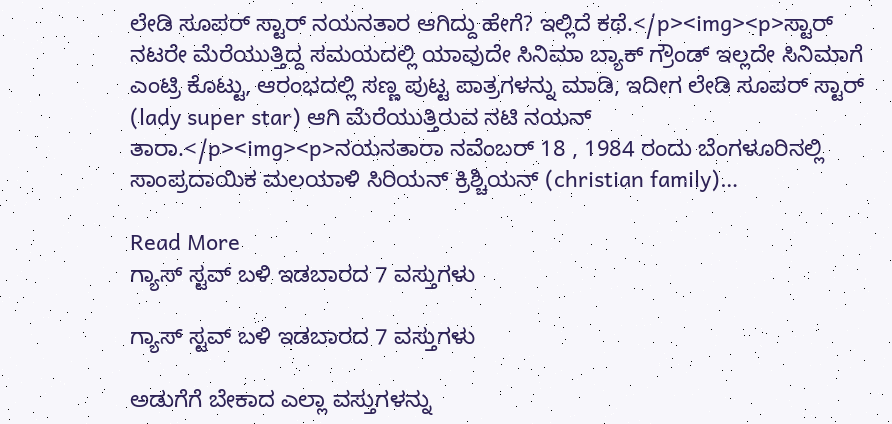ಲೇಡಿ ಸೂಪರ್ ಸ್ಟಾರ್ ನಯನತಾರ ಆಗಿದ್ದು ಹೇಗೆ? ಇಲ್ಲಿದೆ ಕಥೆ.</p><img><p>ಸ್ಟಾರ್ ನಟರೇ ಮೆರೆಯುತ್ತಿದ್ದ ಸಮಯದಲ್ಲಿ ಯಾವುದೇ ಸಿನಿಮಾ ಬ್ಯಾಕ್ ಗ್ರೌಂಡ್ ಇಲ್ಲದೇ ಸಿನಿಮಾಗೆ ಎಂಟ್ರಿ ಕೊಟ್ಟು, ಆರಂಭದಲ್ಲಿ ಸಣ್ಣ ಪುಟ್ಟ ಪಾತ್ರಗಳನ್ನು ಮಾಡಿ, ಇದೀಗ ಲೇಡಿ ಸೂಪರ್ ಸ್ಟಾರ್ (lady super star) ಆಗಿ ಮೆರೆಯುತ್ತಿರುವ ನಟಿ ನಯನ್ ತಾರಾ.</p><img><p>ನಯನತಾರಾ ನವೆಂಬರ್ 18 , 1984 ರಂದು ಬೆಂಗಳೂರಿನಲ್ಲಿ ಸಾಂಪ್ರದಾಯಿಕ ಮಲಯಾಳಿ ಸಿರಿಯನ್ ಕ್ರಿಶ್ಚಿಯನ್ (christian family)…

Read More
ಗ್ಯಾಸ್ ಸ್ಟವ್ ಬಳಿ ಇಡಬಾರದ 7 ವಸ್ತುಗಳು

ಗ್ಯಾಸ್ ಸ್ಟವ್ ಬಳಿ ಇಡಬಾರದ 7 ವಸ್ತುಗಳು

ಅಡುಗೆಗೆ ಬೇಕಾದ ಎಲ್ಲಾ ವಸ್ತುಗಳನ್ನು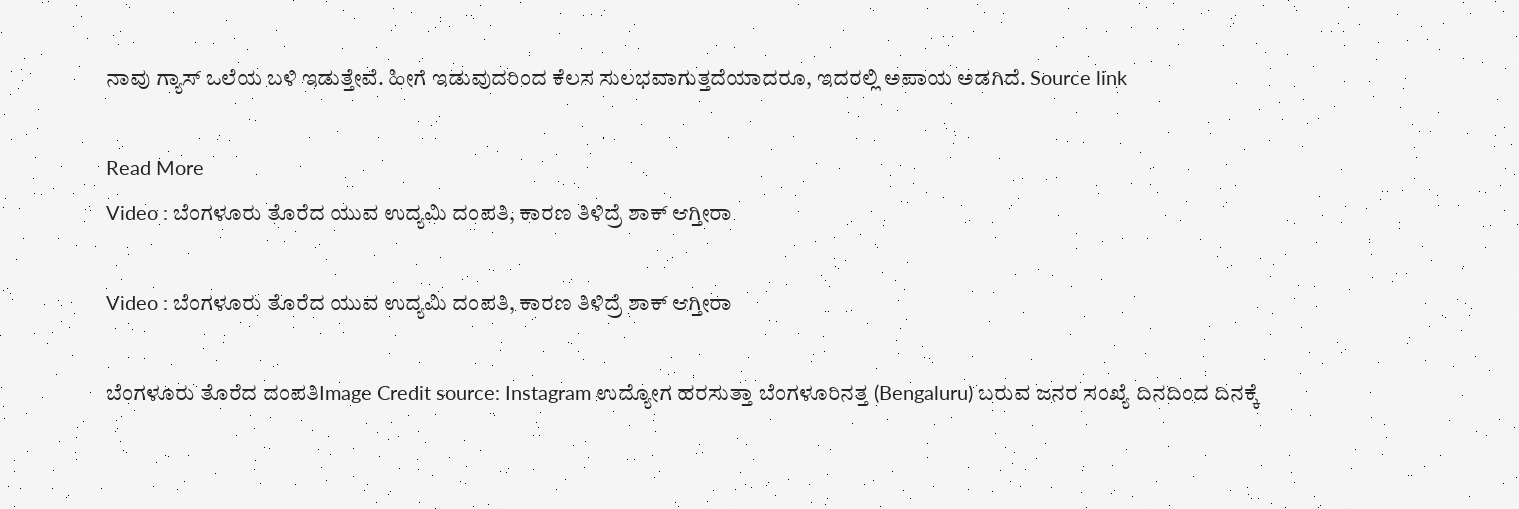ನಾವು ಗ್ಯಾಸ್ ಒಲೆಯ ಬಳಿ ಇಡುತ್ತೇವೆ. ಹೀಗೆ ಇಡುವುದರಿಂದ ಕೆಲಸ ಸುಲಭವಾಗುತ್ತದೆಯಾದರೂ, ಇದರಲ್ಲಿ ಅಪಾಯ ಅಡಗಿದೆ. Source link

Read More
Video : ಬೆಂಗಳೂರು ತೊರೆದ ಯುವ ಉದ್ಯಮಿ ದಂಪತಿ, ಕಾರಣ ತಿಳಿದ್ರೆ ಶಾಕ್ ಆಗ್ತೀರಾ

Video : ಬೆಂಗಳೂರು ತೊರೆದ ಯುವ ಉದ್ಯಮಿ ದಂಪತಿ, ಕಾರಣ ತಿಳಿದ್ರೆ ಶಾಕ್ ಆಗ್ತೀರಾ

ಬೆಂಗಳೂರು ತೊರೆದ ದಂಪತಿImage Credit source: Instagram ಉದ್ಯೋಗ ಹರಸುತ್ತಾ ಬೆಂಗಳೂರಿನತ್ತ (Bengaluru) ಬರುವ ಜನರ ಸಂಖ್ಯೆ ದಿನದಿಂದ ದಿನಕ್ಕೆ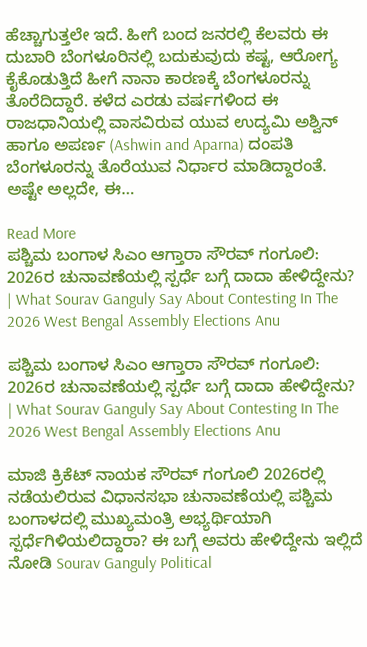ಹೆಚ್ಚಾಗುತ್ತಲೇ ಇದೆ. ಹೀಗೆ ಬಂದ ಜನರಲ್ಲಿ ಕೆಲವರು ಈ ದುಬಾರಿ ಬೆಂಗಳೂರಿನಲ್ಲಿ ಬದುಕುವುದು ಕಷ್ಟ, ಆರೋಗ್ಯ ಕೈಕೊಡುತ್ತಿದೆ ಹೀಗೆ ನಾನಾ ಕಾರಣಕ್ಕೆ ಬೆಂಗಳೂರನ್ನು ತೊರೆದಿದ್ದಾರೆ. ಕಳೆದ ಎರಡು ವರ್ಷಗಳಿಂದ ಈ ರಾಜಧಾನಿಯಲ್ಲಿ ವಾಸವಿರುವ ಯುವ ಉದ್ಯಮಿ ಅಶ್ವಿನ್ ಹಾಗೂ ಅಪರ್ಣ (Ashwin and Aparna) ದಂಪತಿ ಬೆಂಗಳೂರನ್ನು ತೊರೆಯುವ ನಿರ್ಧಾರ ಮಾಡಿದ್ದಾರಂತೆ. ಅಷ್ಟೇ ಅಲ್ಲದೇ, ಈ…

Read More
ಪಶ್ಚಿಮ ಬಂಗಾಳ ಸಿಎಂ ಆಗ್ತಾರಾ ಸೌರವ್ ಗಂಗೂಲಿ: 2026ರ ಚುನಾವಣೆಯಲ್ಲಿ ಸ್ಪರ್ಧೆ ಬಗ್ಗೆ ದಾದಾ ಹೇಳಿದ್ದೇನು? | What Sourav Ganguly Say About Contesting In The 2026 West Bengal Assembly Elections Anu

ಪಶ್ಚಿಮ ಬಂಗಾಳ ಸಿಎಂ ಆಗ್ತಾರಾ ಸೌರವ್ ಗಂಗೂಲಿ: 2026ರ ಚುನಾವಣೆಯಲ್ಲಿ ಸ್ಪರ್ಧೆ ಬಗ್ಗೆ ದಾದಾ ಹೇಳಿದ್ದೇನು? | What Sourav Ganguly Say About Contesting In The 2026 West Bengal Assembly Elections Anu

ಮಾಜಿ ಕ್ರಿಕೆಟ್ ನಾಯಕ ಸೌರವ್ ಗಂಗೂಲಿ 2026ರಲ್ಲಿ ನಡೆಯಲಿರುವ ವಿಧಾನಸಭಾ ಚುನಾವಣೆಯಲ್ಲಿ ಪಶ್ಚಿಮ ಬಂಗಾಳದಲ್ಲಿ ಮುಖ್ಯಮಂತ್ರಿ ಅಭ್ಯರ್ಥಿಯಾಗಿ ಸ್ಪರ್ಧೆಗಿಳಿಯಲಿದ್ದಾರಾ? ಈ ಬಗ್ಗೆ ಅವರು ಹೇಳಿದ್ದೇನು ಇಲ್ಲಿದೆ ನೋಡಿ Sourav Ganguly Political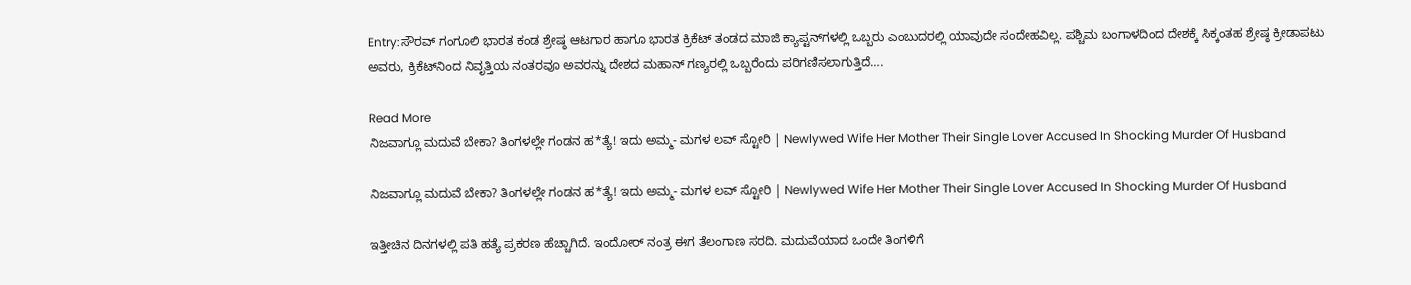Entry:ಸೌರವ್ ಗಂಗೂಲಿ ಭಾರತ ಕಂಡ ಶ್ರೇಷ್ಠ ಆಟಗಾರ ಹಾಗೂ ಭಾರತ ಕ್ರಿಕೆಟ್ ತಂಡದ ಮಾಜಿ ಕ್ಯಾಪ್ಟನ್‌ಗಳಲ್ಲಿ ಒಬ್ಬರು ಎಂಬುದರಲ್ಲಿ ಯಾವುದೇ ಸಂದೇಹವಿಲ್ಲ. ಪಶ್ಚಿಮ ಬಂಗಾಳದಿಂದ ದೇಶಕ್ಕೆ ಸಿಕ್ಕಂತಹ ಶ್ರೇಷ್ಠ ಕ್ರೀಡಾಪಟು ಅವರು, ಕ್ರಿಕೆಟ್‌ನಿಂದ ನಿವೃತ್ತಿಯ ನಂತರವೂ ಅವರನ್ನು ದೇಶದ ಮಹಾನ್ ಗಣ್ಯರಲ್ಲಿ ಒಬ್ಬರೆಂದು ಪರಿಗಣಿಸಲಾಗುತ್ತಿದೆ….

Read More
ನಿಜವಾಗ್ಲೂ ಮದುವೆ ಬೇಕಾ? ತಿಂಗಳಲ್ಲೇ ಗಂಡನ ಹ*ತ್ಯೆ! ಇದು ಅಮ್ಮ- ಮಗಳ ಲವ್ ಸ್ಟೋರಿ | Newlywed Wife Her Mother Their Single Lover Accused In Shocking Murder Of Husband

ನಿಜವಾಗ್ಲೂ ಮದುವೆ ಬೇಕಾ? ತಿಂಗಳಲ್ಲೇ ಗಂಡನ ಹ*ತ್ಯೆ! ಇದು ಅಮ್ಮ- ಮಗಳ ಲವ್ ಸ್ಟೋರಿ | Newlywed Wife Her Mother Their Single Lover Accused In Shocking Murder Of Husband

ಇತ್ತೀಚಿನ ದಿನಗಳಲ್ಲಿ ಪತಿ ಹತ್ಯೆ ಪ್ರಕರಣ ಹೆಚ್ಚಾಗಿದೆ. ಇಂದೋರ್ ನಂತ್ರ ಈಗ ತೆಲಂಗಾಣ ಸರದಿ. ಮದುವೆಯಾದ ಒಂದೇ ತಿಂಗಳಿಗೆ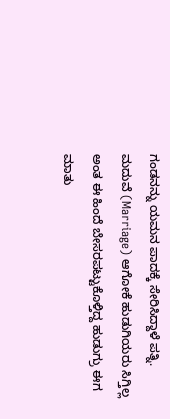ಗಂಡನನ್ನು ಯಮನ ಪಾದಕ್ಕೆ ಸೇರಿಸಿದ್ದಾಳೆ ಪತ್ನಿ.  ಮದುವೆ (Marriage) ಆಗೋಕೆ ಹುಡುಗಿಯರು ಸಿಗ್ತಿಲ್ಲ ಅಂತ ಈ ಹಿಂದೆ ಬೇಸರಪಟ್ಟುಕೊಳ್ತಿದ್ದ ಹುಡುಗ್ರು ಈಗ ಮಾತು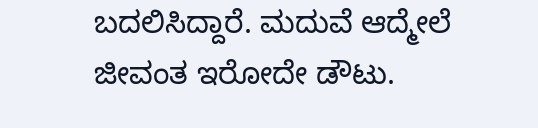ಬದಲಿಸಿದ್ದಾರೆ. ಮದುವೆ ಆದ್ಮೇಲೆ ಜೀವಂತ ಇರೋದೇ ಡೌಟು.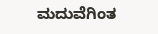ಮದುವೆಗಿಂತ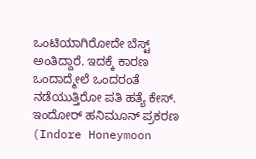ಒಂಟಿಯಾಗಿರೋದೇ ಬೆಸ್ಟ್ ಅಂತಿದ್ದಾರೆ. ಇದಕ್ಕೆ ಕಾರಣ ಒಂದಾದ್ಮೇಲೆ ಒಂದರಂತೆ ನಡೆಯುತ್ತಿರೋ ಪತಿ ಹತ್ಯೆ ಕೇಸ್. ಇಂದೋರ್ ಹನಿಮೂನ್ ಪ್ರಕರಣ (Indore Honeymoon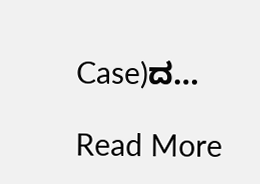Case)ದ…

Read More